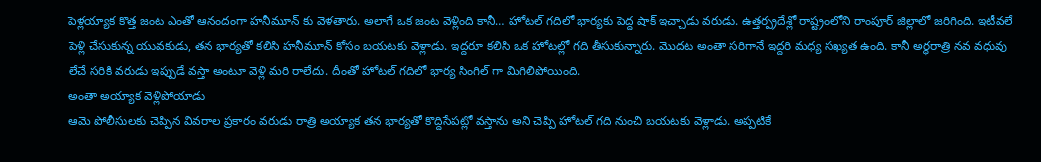పెళ్లయ్యాక కొత్త జంట ఎంతో ఆనందంగా హనీమూన్ కు వెళతారు. అలాగే ఒక జంట వెళ్లింది కానీ… హోటల్ గదిలో భార్యకు పెద్ద షాక్ ఇచ్చాడు వరుడు. ఉత్తర్ప్రదేశ్లో రాష్ట్రంలోని రాంపూర్ జిల్లాలో జరిగింది. ఇటీవలే పెళ్లి చేసుకున్న యువకుడు, తన భార్యతో కలిసి హనీమూన్ కోసం బయటకు వెళ్లాడు. ఇద్దరూ కలిసి ఒక హోటల్లో గది తీసుకున్నారు. మొదట అంతా సరిగానే ఇద్దరి మధ్య సఖ్యత ఉంది. కానీ అర్థరాత్రి నవ వధువు లేచే సరికి వరుడు ఇప్పుడే వస్తా అంటూ వెళ్లి మరి రాలేదు. దీంతో హోటల్ గదిలో భార్య సింగిల్ గా మిగిలిపోయింది.
అంతా అయ్యాక వెళ్లిపోయాడు
ఆమె పోలీసులకు చెప్పిన వివరాల ప్రకారం వరుడు రాత్రి అయ్యాక తన భార్యతో కొద్దిసేపట్లో వస్తాను అని చెప్పి హోటల్ గది నుంచి బయటకు వెళ్లాడు. అప్పటికే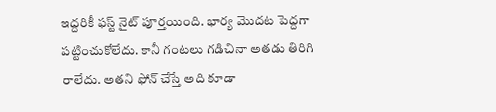ఇద్దరికీ ఫస్ట్ నైట్ పూర్తయింది. భార్య మొదట పెద్దగా పట్టించుకోలేదు. కానీ గంటలు గడిచినా అతడు తిరిగి రాలేదు. అతని ఫోన్ చేస్తే అది కూడా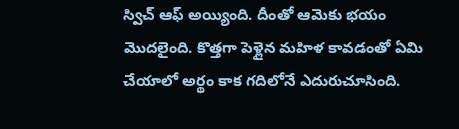స్విచ్ ఆఫ్ అయ్యింది. దీంతో ఆమెకు భయం మొదలైంది. కొత్తగా పెళ్లైన మహిళ కావడంతో ఏమి చేయాలో అర్థం కాక గదిలోనే ఎదురుచూసింది.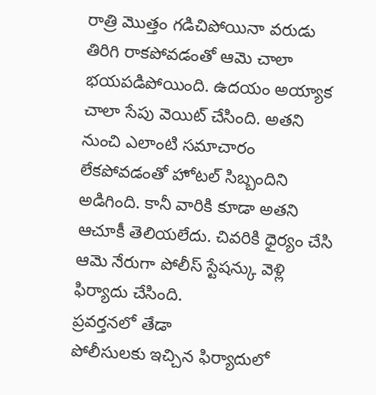రాత్రి మొత్తం గడిచిపోయినా వరుడు తిరిగి రాకపోవడంతో ఆమె చాలా భయపడిపోయింది. ఉదయం అయ్యాక చాలా సేపు వెయిట్ చేసింది. అతని నుంచి ఎలాంటి సమాచారం లేకపోవడంతో హోటల్ సిబ్బందిని అడిగింది. కానీ వారికి కూడా అతని ఆచూకీ తెలియలేదు. చివరికి ధైర్యం చేసి ఆమె నేరుగా పోలీస్ స్టేషన్కు వెళ్లి ఫిర్యాదు చేసింది.
ప్రవర్తనలో తేడా
పోలీసులకు ఇచ్చిన ఫిర్యాదులో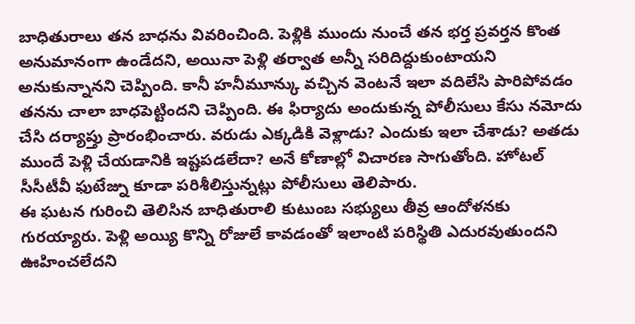బాధితురాలు తన బాధను వివరించింది. పెళ్లికి ముందు నుంచే తన భర్త ప్రవర్తన కొంత అనుమానంగా ఉండేదని, అయినా పెళ్లి తర్వాత అన్నీ సరిదిద్దుకుంటాయని అనుకున్నానని చెప్పింది. కానీ హనీమూన్కు వచ్చిన వెంటనే ఇలా వదిలేసి పారిపోవడం తనను చాలా బాధపెట్టిందని చెప్పింది. ఈ ఫిర్యాదు అందుకున్న పోలీసులు కేసు నమోదు చేసి దర్యాప్తు ప్రారంభించారు. వరుడు ఎక్కడికి వెళ్లాడు? ఎందుకు ఇలా చేశాడు? అతడు ముందే పెళ్లి చేయడానికి ఇష్టపడలేదా? అనే కోణాల్లో విచారణ సాగుతోంది. హోటల్ సీసీటీవీ ఫుటేజ్ను కూడా పరిశీలిస్తున్నట్లు పోలీసులు తెలిపారు.
ఈ ఘటన గురించి తెలిసిన బాధితురాలి కుటుంబ సభ్యులు తీవ్ర ఆందోళనకు గురయ్యారు. పెళ్లి అయ్యి కొన్ని రోజులే కావడంతో ఇలాంటి పరిస్థితి ఎదురవుతుందని ఊహించలేదని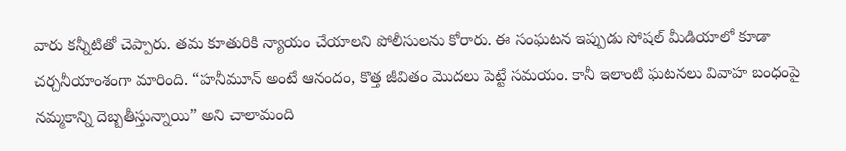వారు కన్నీటితో చెప్పారు. తమ కూతురికి న్యాయం చేయాలని పోలీసులను కోరారు. ఈ సంఘటన ఇప్పుడు సోషల్ మీడియాలో కూడా చర్చనీయాంశంగా మారింది. “హనీమూన్ అంటే ఆనందం, కొత్త జీవితం మొదలు పెట్టే సమయం. కానీ ఇలాంటి ఘటనలు వివాహ బంధంపై నమ్మకాన్ని దెబ్బతీస్తున్నాయి” అని చాలామంది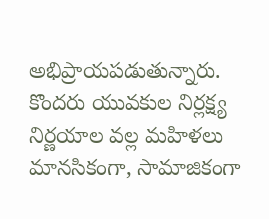అభిప్రాయపడుతున్నారు. కొందరు యువకుల నిర్లక్ష్య నిర్ణయాల వల్ల మహిళలు మానసికంగా, సామాజికంగా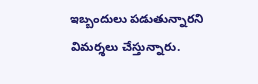ఇబ్బందులు పడుతున్నారని విమర్శలు చేస్తున్నారు.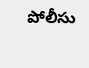పోలీసు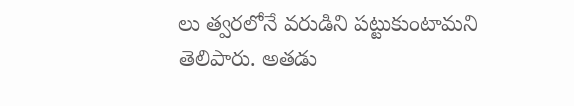లు త్వరలోనే వరుడిని పట్టుకుంటామని తెలిపారు. అతడు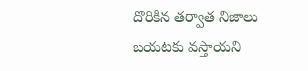దొరికిన తర్వాత నిజాలు బయటకు వస్తాయని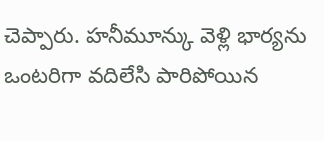చెప్పారు. హనీమూన్కు వెళ్లి భార్యను ఒంటరిగా వదిలేసి పారిపోయిన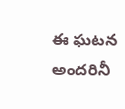ఈ ఘటన అందరినీ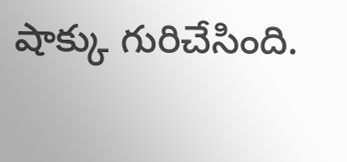షాక్కు గురిచేసింది.